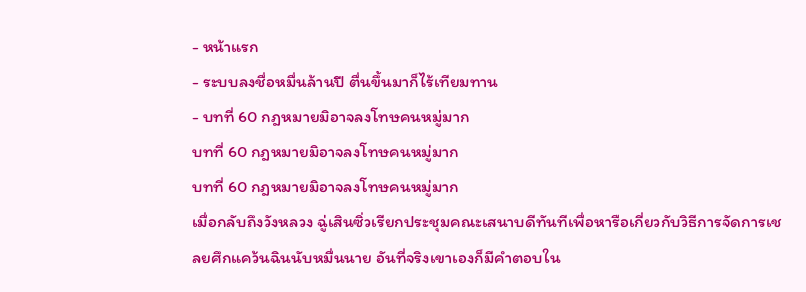- หน้าแรก
- ระบบลงชื่อหมื่นล้านปี ตื่นขึ้นมาก็ไร้เทียมทาน
- บทที่ 60 กฎหมายมิอาจลงโทษคนหมู่มาก
บทที่ 60 กฎหมายมิอาจลงโทษคนหมู่มาก
บทที่ 60 กฎหมายมิอาจลงโทษคนหมู่มาก
เมื่อกลับถึงวังหลวง ฉู่เสินซิ่วเรียกประชุมคณะเสนาบดีทันทีเพื่อหารือเกี่ยวกับวิธีการจัดการเชลยศึกแคว้นฉินนับหมื่นนาย อันที่จริงเขาเองก็มีคำตอบใน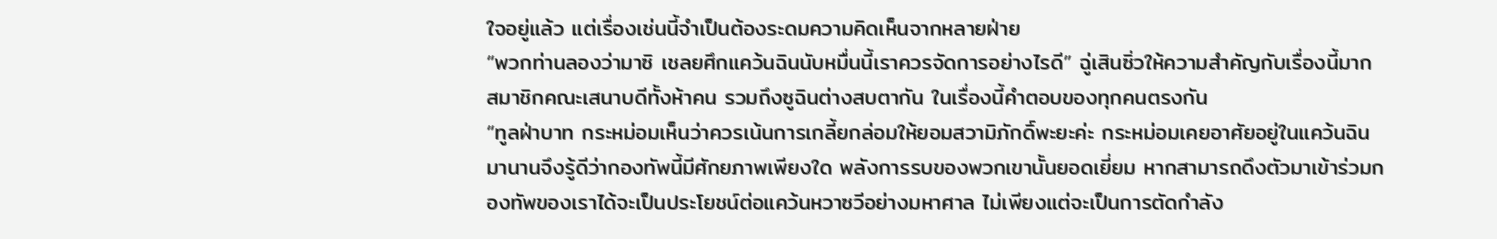ใจอยู่แล้ว แต่เรื่องเช่นนี้จำเป็นต้องระดมความคิดเห็นจากหลายฝ่าย
“พวกท่านลองว่ามาซิ เชลยศึกแคว้นฉินนับหมื่นนี้เราควรจัดการอย่างไรดี” ฉู่เสินซิ่วให้ความสำคัญกับเรื่องนี้มาก
สมาชิกคณะเสนาบดีทั้งห้าคน รวมถึงซูฉินต่างสบตากัน ในเรื่องนี้คำตอบของทุกคนตรงกัน
“ทูลฝ่าบาท กระหม่อมเห็นว่าควรเน้นการเกลี้ยกล่อมให้ยอมสวามิภักดิ์พะยะค่ะ กระหม่อมเคยอาศัยอยู่ในแคว้นฉินมานานจึงรู้ดีว่ากองทัพนี้มีศักยภาพเพียงใด พลังการรบของพวกเขานั้นยอดเยี่ยม หากสามารถดึงตัวมาเข้าร่วมกองทัพของเราได้จะเป็นประโยชน์ต่อแคว้นหวาซวีอย่างมหาศาล ไม่เพียงแต่จะเป็นการตัดกำลัง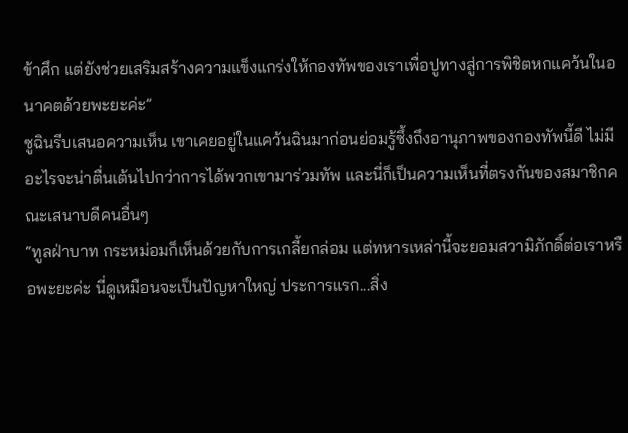ข้าศึก แต่ยังช่วยเสริมสร้างความแข็งแกร่งให้กองทัพของเราเพื่อปูทางสู่การพิชิตหกแคว้นในอนาคตด้วยพะยะค่ะ”
ซูฉินรีบเสนอความเห็น เขาเคยอยู่ในแคว้นฉินมาก่อนย่อมรู้ซึ้งถึงอานุภาพของกองทัพนี้ดี ไม่มีอะไรจะน่าตื่นเต้นไปกว่าการได้พวกเขามาร่วมทัพ และนี่ก็เป็นความเห็นที่ตรงกันของสมาชิกคณะเสนาบดีคนอื่นๆ
“ทูลฝ่าบาท กระหม่อมก็เห็นด้วยกับการเกลี้ยกล่อม แต่ทหารเหล่านี้จะยอมสวามิภักดิ์ต่อเราหรือพะยะค่ะ นี่ดูเหมือนจะเป็นปัญหาใหญ่ ประการแรก...สิ่ง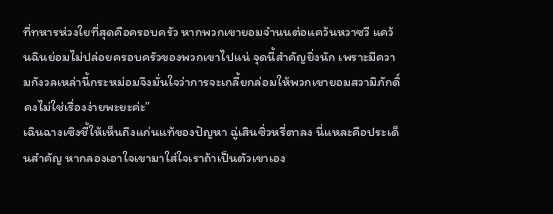ที่ทหารห่วงใยที่สุดคือครอบครัว หากพวกเขายอมจำนนต่อแคว้นหวาซวี แคว้นฉินย่อมไม่ปล่อยครอบครัวของพวกเขาไปแน่ จุดนี้สำคัญยิ่งนัก เพราะมีความกังวลเหล่านี้กระหม่อมจึงมั่นใจว่าการจะเกลี้ยกล่อมให้พวกเขายอมสวามิภักดิ์คงไม่ใช่เรื่องง่ายพะยะค่ะ”
เฉินฉางเซิงชี้ให้เห็นถึงแก่นแท้ของปัญหา ฉู่เสินซิ่วหรี่ตาลง นี่แหละคือประเด็นสำคัญ หากลองเอาใจเขามาใส่ใจเราถ้าเป็นตัวเขาเอง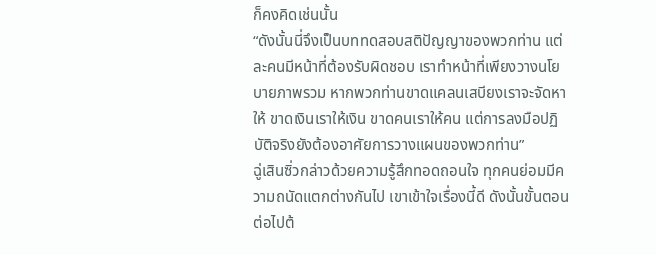ก็คงคิดเช่นนั้น
“ดังนั้นนี่จึงเป็นบททดสอบสติปัญญาของพวกท่าน แต่ละคนมีหน้าที่ต้องรับผิดชอบ เราทำหน้าที่เพียงวางนโยบายภาพรวม หากพวกท่านขาดแคลนเสบียงเราจะจัดหาให้ ขาดเงินเราให้เงิน ขาดคนเราให้คน แต่การลงมือปฏิบัติจริงยังต้องอาศัยการวางแผนของพวกท่าน”
ฉู่เสินซิ่วกล่าวด้วยความรู้สึกทอดถอนใจ ทุกคนย่อมมีความถนัดแตกต่างกันไป เขาเข้าใจเรื่องนี้ดี ดังนั้นขั้นตอนต่อไปต้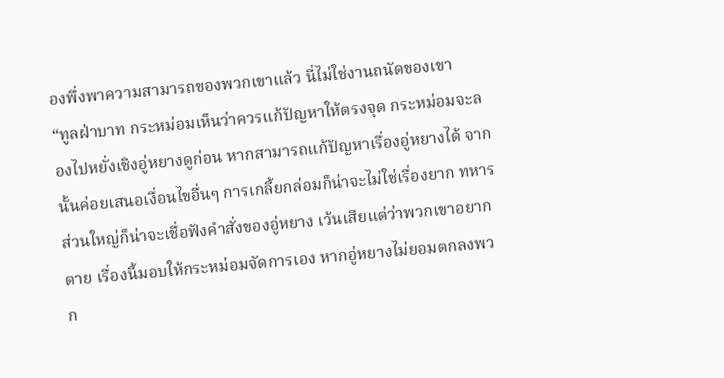องพึ่งพาความสามารถของพวกเขาแล้ว นี่ไม่ใช่งานถนัดของเขา
“ทูลฝ่าบาท กระหม่อมเห็นว่าควรแก้ปัญหาให้ตรงจุด กระหม่อมจะลองไปหยั่งเชิงอู่หยางดูก่อน หากสามารถแก้ปัญหาเรื่องอู่หยางได้ จากนั้นค่อยเสนอเงื่อนไขอื่นๆ การเกลี้ยกล่อมก็น่าจะไม่ใช่เรื่องยาก ทหารส่วนใหญ่ก็น่าจะเชื่อฟังคำสั่งของอู่หยาง เว้นเสียแต่ว่าพวกเขาอยากตาย เรื่องนี้มอบให้กระหม่อมจัดการเอง หากอู่หยางไม่ยอมตกลงพวก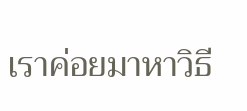เราค่อยมาหาวิธี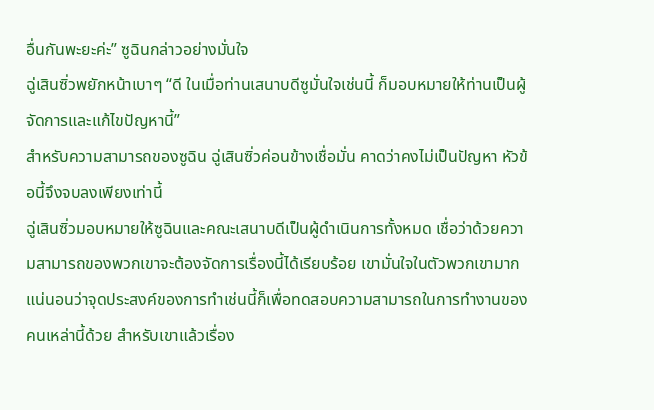อื่นกันพะยะค่ะ” ซูฉินกล่าวอย่างมั่นใจ
ฉู่เสินซิ่วพยักหน้าเบาๆ “ดี ในเมื่อท่านเสนาบดีซูมั่นใจเช่นนี้ ก็มอบหมายให้ท่านเป็นผู้จัดการและแก้ไขปัญหานี้”
สำหรับความสามารถของซูฉิน ฉู่เสินซิ่วค่อนข้างเชื่อมั่น คาดว่าคงไม่เป็นปัญหา หัวข้อนี้จึงจบลงเพียงเท่านี้
ฉู่เสินซิ่วมอบหมายให้ซูฉินและคณะเสนาบดีเป็นผู้ดำเนินการทั้งหมด เชื่อว่าด้วยความสามารถของพวกเขาจะต้องจัดการเรื่องนี้ได้เรียบร้อย เขามั่นใจในตัวพวกเขามาก แน่นอนว่าจุดประสงค์ของการทำเช่นนี้ก็เพื่อทดสอบความสามารถในการทำงานของคนเหล่านี้ด้วย สำหรับเขาแล้วเรื่อง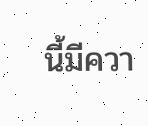นี้มีควา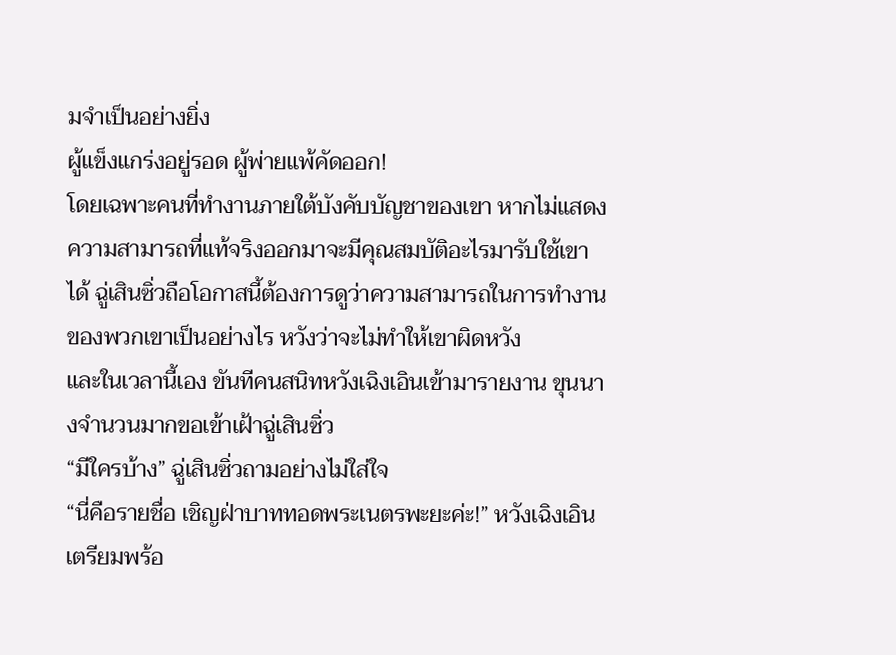มจำเป็นอย่างยิ่ง
ผู้แข็งแกร่งอยู่รอด ผู้พ่ายแพ้คัดออก!
โดยเฉพาะคนที่ทำงานภายใต้บังคับบัญชาของเขา หากไม่แสดงความสามารถที่แท้จริงออกมาจะมีคุณสมบัติอะไรมารับใช้เขาได้ ฉู่เสินซิ่วถือโอกาสนี้ต้องการดูว่าความสามารถในการทำงานของพวกเขาเป็นอย่างไร หวังว่าจะไม่ทำให้เขาผิดหวัง
และในเวลานี้เอง ขันทีคนสนิทหวังเฉิงเอินเข้ามารายงาน ขุนนางจำนวนมากขอเข้าเฝ้าฉู่เสินซิ่ว
“มีใครบ้าง” ฉู่เสินซิ่วถามอย่างไม่ใส่ใจ
“นี่คือรายชื่อ เชิญฝ่าบาททอดพระเนตรพะยะค่ะ!” หวังเฉิงเอินเตรียมพร้อ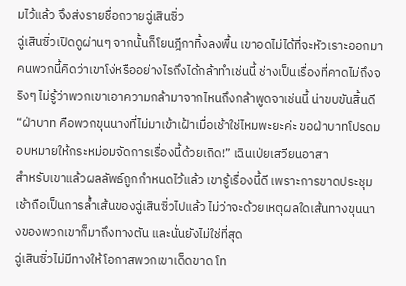มไว้แล้ว จึงส่งรายชื่อถวายฉู่เสินซิ่ว
ฉู่เสินซิ่วเปิดดูผ่านๆ จากนั้นก็โยนฎีกาทิ้งลงพื้น เขาอดไม่ได้ที่จะหัวเราะออกมา คนพวกนี้คิดว่าเขาโง่หรืออย่างไรถึงได้กล้าทำเช่นนี้ ช่างเป็นเรื่องที่คาดไม่ถึงจริงๆ ไม่รู้ว่าพวกเขาเอาความกล้ามาจากไหนถึงกล้าพูดจาเช่นนี้ น่าขบขันสิ้นดี
“ฝ่าบาท คือพวกขุนนางที่ไม่มาเข้าเฝ้าเมื่อเช้าใช่ไหมพะยะค่ะ ขอฝ่าบาทโปรดมอบหมายให้กระหม่อมจัดการเรื่องนี้ด้วยเถิด!” เฉินเป่ยเสวียนอาสา
สำหรับเขาแล้วผลลัพธ์ถูกกำหนดไว้แล้ว เขารู้เรื่องนี้ดี เพราะการขาดประชุมเช้าถือเป็นการล้ำเส้นของฉู่เสินซิ่วไปแล้ว ไม่ว่าจะด้วยเหตุผลใดเส้นทางขุนนางของพวกเขาก็มาถึงทางตัน และนั่นยังไม่ใช่ที่สุด
ฉู่เสินซิ่วไม่มีทางให้โอกาสพวกเขาเด็ดขาด โท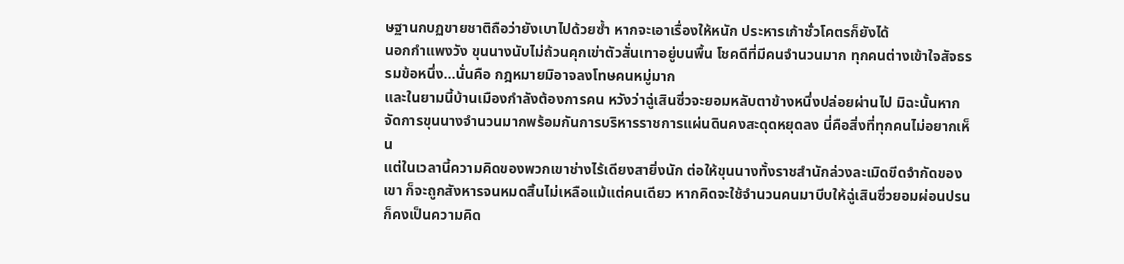ษฐานกบฏขายชาติถือว่ายังเบาไปด้วยซ้ำ หากจะเอาเรื่องให้หนัก ประหารเก้าชั่วโคตรก็ยังได้
นอกกำแพงวัง ขุนนางนับไม่ถ้วนคุกเข่าตัวสั่นเทาอยู่บนพื้น โชคดีที่มีคนจำนวนมาก ทุกคนต่างเข้าใจสัจธรรมข้อหนึ่ง...นั่นคือ กฎหมายมิอาจลงโทษคนหมู่มาก
และในยามนี้บ้านเมืองกำลังต้องการคน หวังว่าฉู่เสินซิ่วจะยอมหลับตาข้างหนึ่งปล่อยผ่านไป มิฉะนั้นหากจัดการขุนนางจำนวนมากพร้อมกันการบริหารราชการแผ่นดินคงสะดุดหยุดลง นี่คือสิ่งที่ทุกคนไม่อยากเห็น
แต่ในเวลานี้ความคิดของพวกเขาช่างไร้เดียงสายิ่งนัก ต่อให้ขุนนางทั้งราชสำนักล่วงละเมิดขีดจำกัดของเขา ก็จะถูกสังหารจนหมดสิ้นไม่เหลือแม้แต่คนเดียว หากคิดจะใช้จำนวนคนมาบีบให้ฉู่เสินซิ่วยอมผ่อนปรนก็คงเป็นความคิด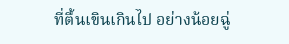ที่ตื้นเขินเกินไป อย่างน้อยฉู่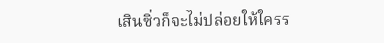เสินซิ่วก็จะไม่ปล่อยให้ใครร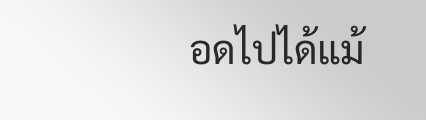อดไปได้แม้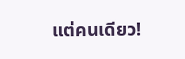แต่คนเดียว!